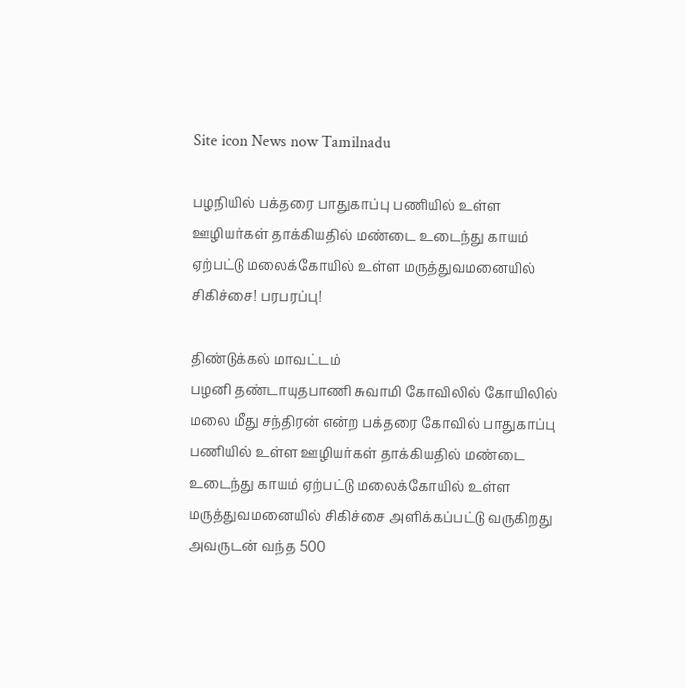Site icon News now Tamilnadu

பழநியில் பக்தரை பாதுகாப்பு பணியில் உள்ள ஊழியர்கள் தாக்கியதில் மண்டை உடைந்து காயம் ஏற்பட்டு மலைக்கோயில் உள்ள மருத்துவமனையில் சிகிச்சை! பரபரப்பு!

திண்டுக்கல் மாவட்டம்
பழனி தண்டாயுதபாணி சுவாமி கோவிலில் கோயிலில் மலை மீது சந்திரன் என்ற பக்தரை கோவில் பாதுகாப்பு பணியில் உள்ள ஊழியர்கள் தாக்கியதில் மண்டை உடைந்து காயம் ஏற்பட்டு மலைக்கோயில் உள்ள மருத்துவமனையில் சிகிச்சை அளிக்கப்பட்டு வருகிறது அவருடன் வந்த 500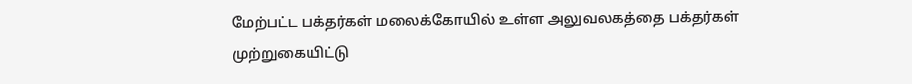மேற்பட்ட பக்தர்கள் மலைக்கோயில் உள்ள அலுவலகத்தை பக்தர்கள் முற்றுகையிட்டு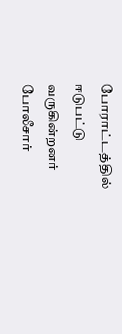போராட்டத்தில் ஈடுபட்டு வருகின்றனர்
போலீசார்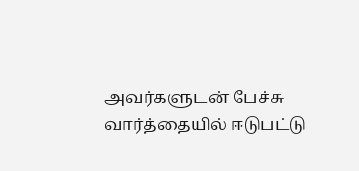அவர்களுடன் பேச்சு வார்த்தையில் ஈடுபட்டு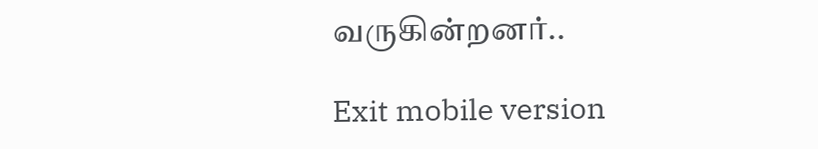வருகின்றனர்..

Exit mobile version